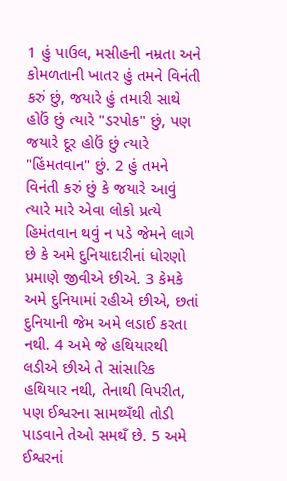1 હું પાઉલ, મસીહની નમ્રતા અને કોમળતાની ખાતર હું તમને વિનંતી કરું છું, જયારે હું તમારી સાથે હોઉં છું ત્યારે "ડરપોક" છું, પણ જયારે દૂર હોઉં છું ત્યારે "હિંમતવાન" છું. 2 હું તમને વિનંતી કરું છું કે જયારે આવું ત્યારે મારે એવા લોકો પ્રત્યે હિમંતવાન થવું ન પડે જેમને લાગે છે કે અમે દુનિયાદારીનાં ધોરણો પ્રમાણે જીવીએ છીએ. 3 કેમકે અમે દુનિયામાં રહીએ છીએ, છતાં દુનિયાની જેમ અમે લડાઈ કરતા નથી. 4 અમે જે હથિયારથી લડીએ છીએ તે સાંસારિક હથિયાર નથી, તેનાથી વિપરીત, પણ ઈશ્વરના સામથ્યઁથી તોડી પાડવાને તેઓ સમથઁ છે. 5 અમે ઈશ્વરનાં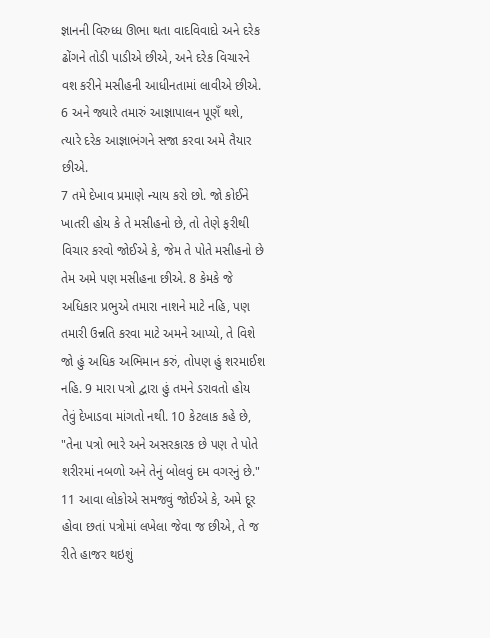જ્ઞાનની વિરુધ્ધ ઊભા થતા વાદવિવાદો અને દરેક ઢોંગને તોડી પાડીએ છીએ, અને દરેક વિચારને વશ કરીને મસીહની આધીનતામાં લાવીએ છીએ. 6 અને જ્યારે તમારું આજ્ઞાપાલન પૂણઁ થશે, ત્યારે દરેક આજ્ઞાભંગને સજા કરવા અમે તૈયાર છીએ.
7 તમે દેખાવ પ્રમાણે ન્યાય કરો છો. જો કોઈને ખાતરી હોય કે તે મસીહનો છે, તો તેણે ફરીથી વિચાર કરવો જોઈએ કે, જેમ તે પોતે મસીહનો છે તેમ અમે પણ મસીહના છીએ. 8 કેમકે જે અધિકાર પ્રભુએ તમારા નાશને માટે નહિ, પણ તમારી ઉન્નતિ કરવા માટે અમને આપ્યો, તે વિશે જો હું અધિક અભિમાન કરું, તોપણ હું શરમાઈશ નહિ. 9 મારા પત્રો દ્વારા હું તમને ડરાવતો હોય તેવું દેખાડવા માંગતો નથી. 10 કેટલાક કહે છે, "તેના પત્રો ભારે અને અસરકારક છે પણ તે પોતે શરીરમાં નબળો અને તેનું બોલવું દમ વગરનું છે." 11 આવા લોકોએ સમજવું જોઈએ કે, અમે દૂર હોવા છતાં પત્રોમાં લખેલા જેવા જ છીએ, તે જ રીતે હાજર થઇશું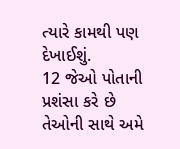ત્યારે કામથી પણ દેખાઈશું.
12 જેઓ પોતાની પ્રશંસા કરે છે તેઓની સાથે અમે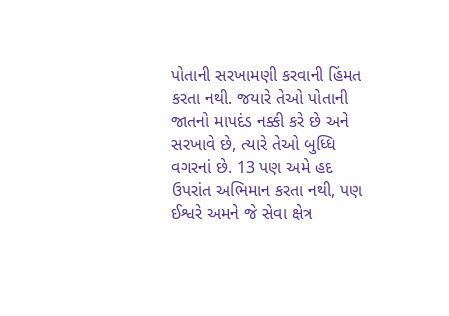પોતાની સરખામણી કરવાની હિંમત કરતા નથી. જયારે તેઓ પોતાની જાતનો માપદંડ નક્કી કરે છે અને સરખાવે છે, ત્યારે તેઓ બુધ્ધિ વગરનાં છે. 13 પણ અમે હદ ઉપરાંત અભિમાન કરતા નથી, પણ ઈશ્વરે અમને જે સેવા ક્ષેત્ર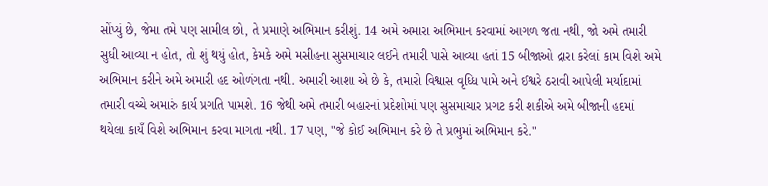સોંપ્યું છે, જેમા તમે પણ સામીલ છો, તે પ્રમાણે અભિમાન કરીશું. 14 અમે અમારા અભિમાન કરવામાં આગળ જતા નથી, જો અમે તમારી સુધી આવ્યા ન હોત, તો શું થયું હોત, કેમકે અમે મસીહના સુસમાચાર લઈને તમારી પાસે આવ્યા હતાં 15 બીજાઓ દ્રારા કરેલાં કામ વિશે અમે અભિમાન કરીને અમે અમારી હદ ઓળંગતા નથી. અમારી આશા એ છે કે, તમારો વિશ્વાસ વૃધ્ધિ પામે અને ઈશ્વરે ઠરાવી આપેલી મર્યાદામાં તમારી વચ્ચે અમારું કાર્ય પ્રગતિ પામશે. 16 જેથી અમે તમારી બહારનાં પ્રદેશોમાં પણ સુસમાચાર પ્રગટ કરી શકીએ અમે બીજાની હદમાં થયેલા કાયઁ વિશે અભિમાન કરવા માગતા નથી. 17 પણ, "જે કોઈ અભિમાન કરે છે તે પ્રભુમાં અભિમાન કરે."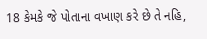18 કેમકે જે પોતાના વખાણ કરે છે તે નહિ,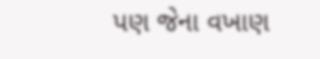પણ જેના વખાણ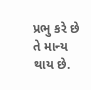પ્રભુ કરે છે તે માન્ય થાય છે.